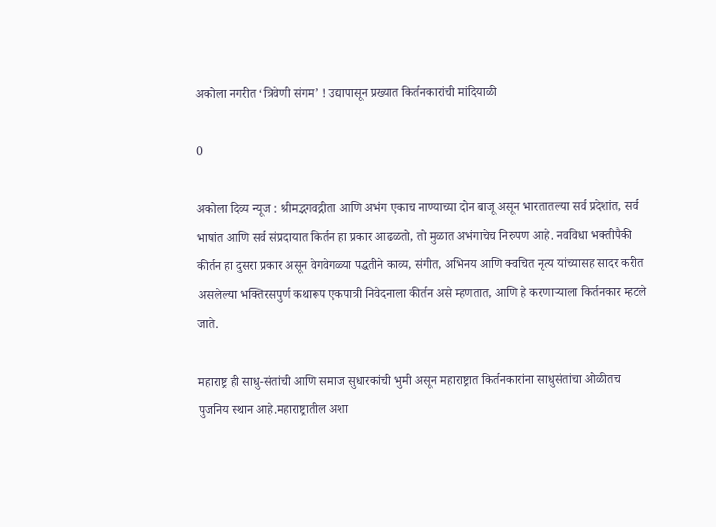अकोला नगरीत ‘त्रिवेणी संगम’ ! उद्यापासून प्रख्यात किर्तनकारांची मांदियाळी

0

अकोला दिव्य न्यूज : श्रीमद्भगवद्गीता आणि अभंग एकाच नाण्याच्या दोन बाजू असून भारतातल्या सर्व प्रदेशांत, सर्व भाषांत आणि सर्व संप्रदायात किर्तन हा प्रकार आढळतो, तो मुळात अभंगाचेच निरुपण आहे. नवविधा भक्तीपैकी कीर्तन हा दुसरा प्रकार असून वेगवेगळ्या पद्धतीने काव्य, संगीत, अभिनय आणि क्वचित नृत्य यांच्यासह सादर करीत असलेल्या भक्तिरसपुर्ण कथारूप एकपात्री निवेदनाला कीर्तन असे म्हणतात, आणि हे करणाऱ्याला किर्तनकार म्हटले जाते.

महाराष्ट्र ही साधु-संतांची आणि समाज सुधारकांची भुमी असून महाराष्ट्रात किर्तनकारांना साधुसंतांचा ओळीतच पुजनिय स्थान आहे.महाराष्ट्रातील अशा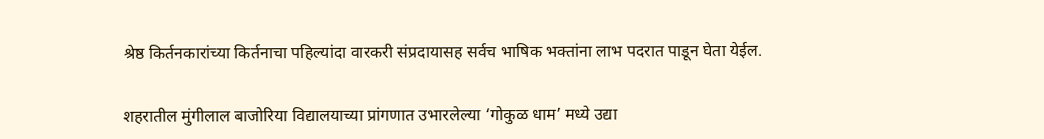श्रेष्ठ किर्तनकारांच्या किर्तनाचा पहिल्यांदा वारकरी संप्रदायासह सर्वच भाषिक भक्तांना लाभ पदरात पाडून घेता येईल.

शहरातील मुंगीलाल बाजोरिया विद्यालयाच्या प्रांगणात उभारलेल्या ‘गोकुळ धाम’ मध्ये उद्या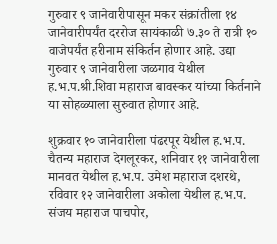गुरुवार ९ जानेवारीपासून मकर संक्रांतीला १४ जानेवारीपर्यंत दररोज सायंकाळी ७.३० ते रात्री १० वाजेपर्यंत हरीनाम संकिर्तन होणार आहे. उद्या गुरुवार ९ जानेवारीला जळगाव येथील ह.भ.प.श्री.शिवा महाराज बावस्कर यांच्या किर्तनाने या सोहळ्याला सुरुवात होणार आहे.

शुक्रवार १० जानेवारीला पंढरपूर येथील ह.भ.प. चैतन्य महाराज देगलूरकर, शनिवार ११ जानेवारीला मानवत येथील ह.भ.प. उमेश महाराज दशरथे, रविवार १२ जानेवारीला अकोला येथील ह.भ.प. संजय महाराज पाचपोर,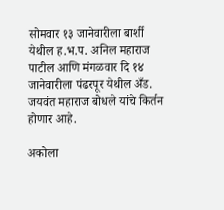सोमवार १३ जानेवारीला बार्शी येथील ह.भ.प. अनिल महाराज पाटील आणि मंगळवार दि १४ जानेवारीला पंढरपूर येथील अँड. जयवंत महाराज बोधले यांचे किर्तन होणार आहे.

अकोला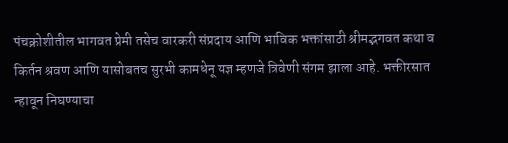पंचक्रोशीतील भागवत प्रेमी तसेच वारकरी संप्रदाय आणि भाविक भक्तांसाठी श्रीमद्भगवत कथा व किर्तन श्रवण आणि यासोबतच सुरभी कामधेनू यज्ञ म्हणजे त्रिवेणी संगम झाला आहे. भक्तीरसात न्हावून निघण्याचा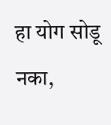हा योग सोडू नका,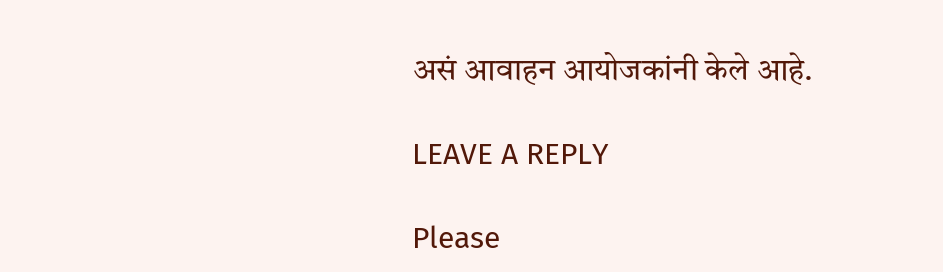असं आवाहन आयोजकांनी केले आहे.

LEAVE A REPLY

Please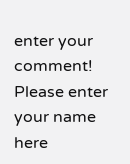enter your comment!
Please enter your name here